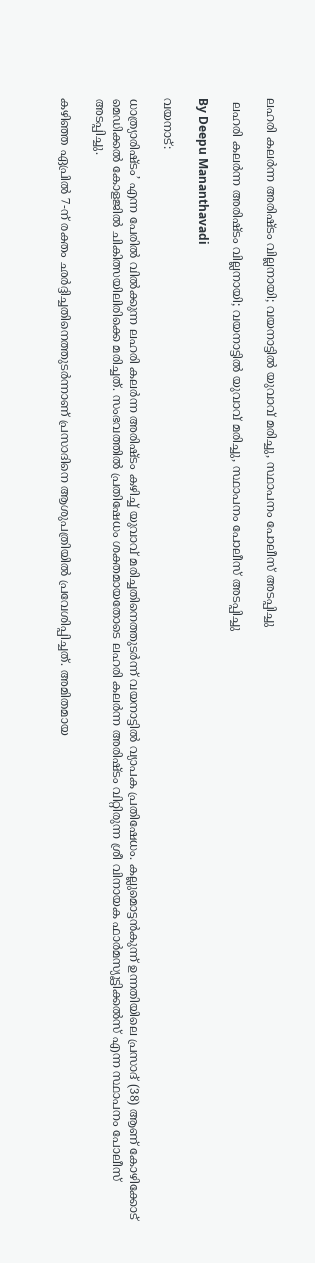ലഹരി കലർന്ന അരിഷ്ടം വില്ലനായി; വയനാട്ടിൽ യുവാവ് മരിച്ചു, സ്ഥാപനം പോലീസ് അടപ്പിച്ചു

 ലഹരി കലർന്ന അരിഷ്ടം വില്ലനായി; വയനാട്ടിൽ യുവാവ് മരിച്ചു, സ്ഥാപനം പോലീസ് അടപ്പിച്ചു

By Deepu Mananthavadi

വയനാട്:

ധാത്ര്യാരിഷ്ടം’ എന്ന പേരിൽ വിൽക്കുന്ന ലഹരി കലർന്ന അരിഷ്ടം കഴിച്ച് യുവാവ് മരിച്ചതിനെത്തുടർന്ന് വയനാട്ടിൽ വ്യാപക പ്രതിഷേധം. കല്ലുമൊട്ടൻകുന്ന് ഉന്നതിയിലെ പ്രസാദ് (38) ആണ് കോഴിക്കോട് മെഡിക്കൽ കോളജിൽ ചികിത്സയിലിരിക്കെ മരിച്ചത്. സംഭവത്തിൽ പ്രതിഷേധം ശക്തമായതോടെ ലഹരി കലർന്ന അരിഷ്ടം വിറ്റിരുന്ന ശ്രീ വിനായക ഫാർമസ്യൂട്ടിക്കൽസ് എന്ന സ്ഥാപനം പോലീസ് അടപ്പിച്ചു.

കഴിഞ്ഞ ഏപ്രിൽ 7-ന് രക്തം ഛർദ്ദിച്ചതിനെത്തുടർന്നാണ് പ്രസാദിനെ ആശുപത്രിയിൽ പ്രവേശിപ്പിച്ചത്. അമിതമായ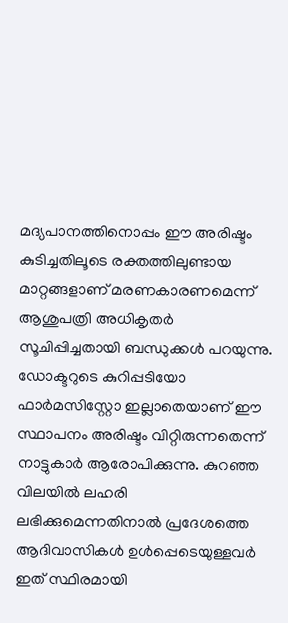മദ്യപാനത്തിനൊപ്പം ഈ അരിഷ്ടം കുടിച്ചതിലൂടെ രക്തത്തിലുണ്ടായ മാറ്റങ്ങളാണ് മരണകാരണമെന്ന് ആശുപത്രി അധികൃതർ സൂചിപ്പിച്ചതായി ബന്ധുക്കൾ പറയുന്നു. ഡോക്ടറുടെ കുറിപ്പടിയോ ഫാർമസിസ്റ്റോ ഇല്ലാതെയാണ് ഈ സ്ഥാപനം അരിഷ്ടം വിറ്റിരുന്നതെന്ന് നാട്ടുകാർ ആരോപിക്കുന്നു. കുറഞ്ഞ വിലയിൽ ലഹരി ലഭിക്കുമെന്നതിനാൽ പ്രദേശത്തെ ആദിവാസികൾ ഉൾപ്പെടെയുള്ളവർ ഇത് സ്ഥിരമായി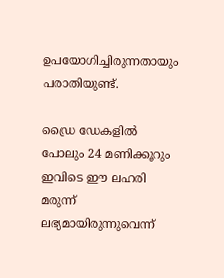ഉപയോഗിച്ചിരുന്നതായും പരാതിയുണ്ട്.

ഡ്രൈ ഡേകളിൽ പോലും 24 മണിക്കൂറും ഇവിടെ ഈ ലഹരി മരുന്ന് ലഭ്യമായിരുന്നുവെന്ന്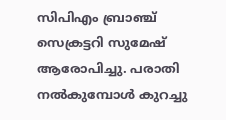സിപിഎം ബ്രാഞ്ച് സെക്രട്ടറി സുമേഷ് ആരോപിച്ചു. പരാതി നൽകുമ്പോൾ കുറച്ചു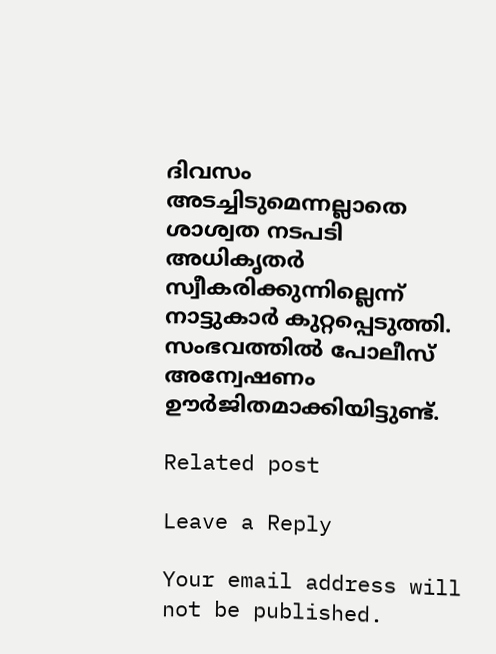ദിവസം അടച്ചിടുമെന്നല്ലാതെ ശാശ്വത നടപടി അധികൃതർ സ്വീകരിക്കുന്നില്ലെന്ന് നാട്ടുകാർ കുറ്റപ്പെടുത്തി. സംഭവത്തിൽ പോലീസ് അന്വേഷണം ഊർജിതമാക്കിയിട്ടുണ്ട്.

Related post

Leave a Reply

Your email address will not be published.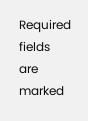Required fields are marked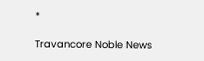*

Travancore Noble News